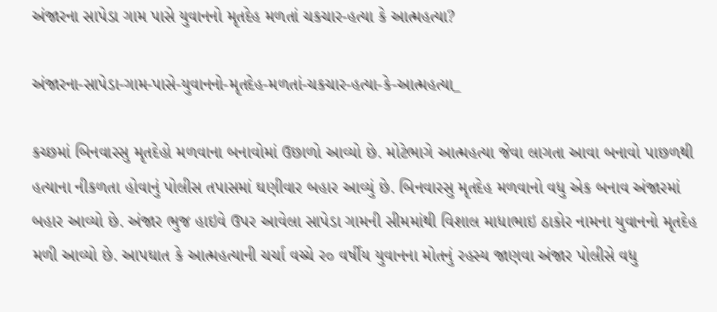અંજારના સાપેડા ગામ પાસે યુવાનનો મૃતદેહ મળતાં ચકચાર-હત્યા કે આત્મહત્યા?

અંજારના-સાપેડા-ગામ-પાસે-યુવાનનો-મૃતદેહ-મળતાં-ચકચાર-હત્યા-કે-આત્મહત્યા_

કચ્છમાં બિનવારસુ મૃતદેહો મળવાના બનાવોમાં ઉછાળો આવ્યો છે. મોટેભાગે આત્મહત્યા જેવા લાગતા આવા બનાવો પાછળથી હત્યાના નીકળતા હોવાનું પોલીસ તપાસમાં ઘણીવાર બહાર આવ્યું છે. બિનવારસુ મૃતદેહ મળવાનો વધુ એક બનાવ અંજારમાં બહાર આવ્યો છે. અંજાર ભુજ હાઇવે ઉપર આવેલા સાપેડા ગામની સીમમાંથી વિશાલ માધાભાઇ ઠાકોર નામના યુવાનનો મૃતદેહ મળી આવ્યો છે. આપઘાત કે આત્મહત્યાની ચર્ચા વચ્ચે ર૦ વર્ષીય યુવાનના મોતનું રહસ્ય જાણવા અંજાર પોલીસે વધુ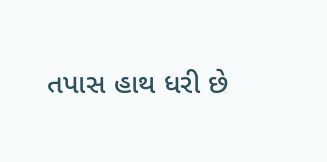તપાસ હાથ ધરી છે